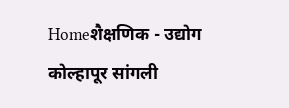Homeशैक्षणिक - उद्योग कोल्हापूर सांगली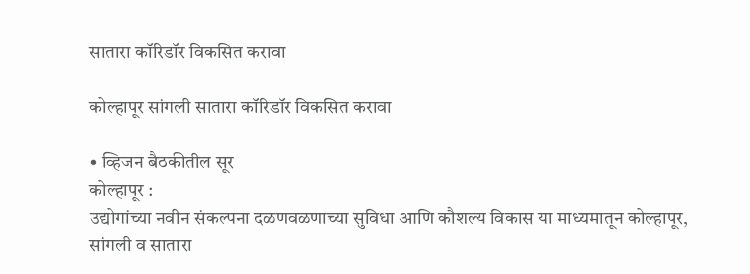सातारा कॉरिडॉर विकसित करावा

कोल्हापूर सांगली सातारा कॉरिडॉर विकसित करावा

• व्हिजन बैठकीतील सूर
कोल्हापूर :
उद्योगांच्या नवीन संकल्पना दळणवळणाच्या सुविधा आणि कौशल्य विकास या माध्यमातून कोल्हापूर, सांगली व सातारा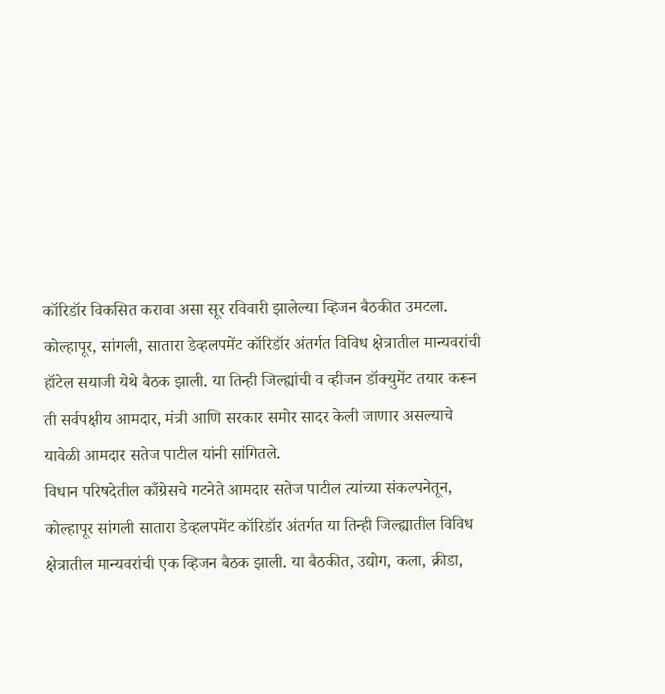कॉरिडॉर विकसित करावा असा सूर रविवारी झालेल्या व्हिजन बैठकीत उमटला.
कोल्हापूर, सांगली, सातारा डेव्हलपमेंट कॉरिडॉर अंतर्गत विविध क्षेत्रातील मान्यवरांची हॉटेल सयाजी येथे बैठक झाली. या तिन्ही जिल्ह्यांची व व्हीजन डॉक्युमेंट तयार करून ती सर्वपक्षीय आमदार, मंत्री आणि सरकार समोर सादर केली जाणार असल्याचे यावेळी आमदार सतेज पाटील यांनी सांगितले.
विधान परिषदेतील काँग्रेसचे गटनेते आमदार सतेज पाटील त्यांच्या संकल्पनेतून, कोल्हापूर सांगली सातारा डेव्हलपमेंट कॉरिडॉर अंतर्गत या तिन्ही जिल्ह्यातील विविध क्षेत्रातील मान्यवरांची एक व्हिजन बैठक झाली. या बैठकीत, उद्योग, कला, क्रीडा,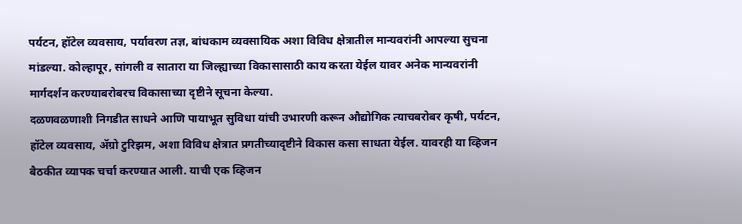पर्यटन, हॉटेल व्यवसाय, पर्यावरण तज्ञ, बांधकाम व्यवसायिक अशा विविध क्षेत्रातील मान्यवरांनी आपल्या सुचना मांडल्या. कोल्हापूर, सांगली व सातारा या जिल्ह्याच्या विकासासाठी काय करता येईल यावर अनेक मान्यवरांनी मार्गदर्शन करण्याबरोबरच विकासाच्या दृष्टीने सूचना केल्या.
दळणवळणाशी निगडीत साधने आणि पायाभूत सुविधा यांची उभारणी करून औद्योगिक त्याचबरोबर कृषी, पर्यटन, हॉटेल व्यवसाय, ॲग्रो टुरिझम, अशा विविध क्षेत्रात प्रगतीच्यादृष्टीने विकास कसा साधता येईल. यावरही या व्हिजन बैठकीत व्यापक चर्चा करण्यात आली. याची एक व्हिजन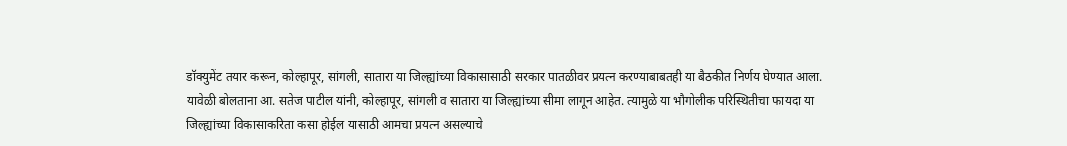डॉक्युमेंट तयार करून, कोल्हापूर, सांगली, सातारा या जिल्ह्यांच्या विकासासाठी सरकार पातळीवर प्रयत्न करण्याबाबतही या बैठकीत निर्णय घेण्यात आला.
यावेळी बोलताना आ. सतेज पाटील यांनी, कोल्हापूर, सांगली व सातारा या जिल्ह्यांच्या सीमा लागून आहेत. त्यामुळे या भौगोलीक परिस्थितीचा फायदा या जिल्ह्यांच्या विकासाकरिता कसा होईल यासाठी आमचा प्रयत्न असल्याचे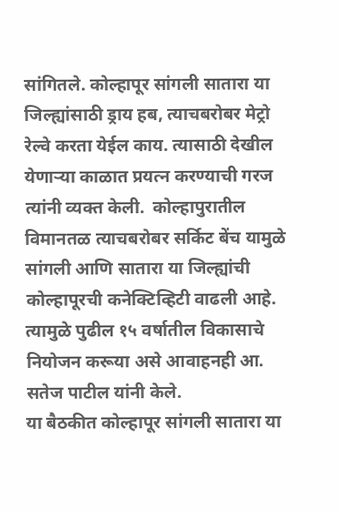सांगितले. कोल्हापूर सांगली सातारा या जिल्ह्यांसाठी ड्राय हब, त्याचबरोबर मेट्रो रेल्वे करता येईल काय. त्यासाठी देखील येणाऱ्या काळात प्रयत्न करण्याची गरज त्यांनी व्यक्त केली.  कोल्हापुरातील विमानतळ त्याचबरोबर सर्किट बेंच यामुळे सांगली आणि सातारा या जिल्ह्यांची कोल्हापूरची कनेक्टिव्हिटी वाढली आहे. त्यामुळे पुढील १५ वर्षातील विकासाचे नियोजन करूया असे आवाहनही आ. सतेज पाटील यांनी केले.
या बैठकीत कोल्हापूर सांगली सातारा या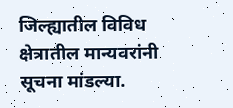जिल्ह्यातील विविध क्षेत्रातील मान्यवरांनी सूचना मांडल्या.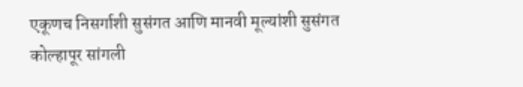एकूणच निसर्गाशी सुसंगत आणि मानवी मूल्यांशी सुसंगत कोल्हापूर सांगली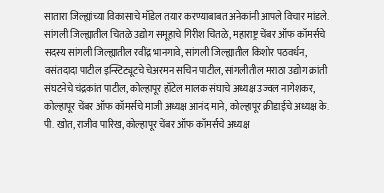सातारा जिल्ह्यांच्या विकासाचे मॉडेल तयार करण्याबाबत अनेकांनी आपले विचार मांडले.
सांगली जिल्ह्यातील चितळे उद्योग समूहाचे गिरीश चितळे, महाराष्ट्र चेंबर ऑफ कॉमर्सचे सदस्य सांगली जिल्ह्यातील रवींद्र भानगावे, सांगली जिल्ह्यातील किशोर पठवर्धन, वसंतदादा पाटील इन्स्टिट्यूटचे चेअरमन सचिन पाटील, सांगलीतील मराठा उद्योग क्रांती संघटनेचे चंद्रकांत पाटील, कोल्हापूर हॉटेल मालक संघाचे अध्यक्ष उज्वल नागेशकर, कोल्हापूर चेंबर ऑफ कॉमर्सचे माजी अध्यक्ष आनंद माने, कोल्हापूर क्रीडाईचे अध्यक्ष के. पी. खोत, राजीव पारिख, कोल्हापूर चेंबर ऑफ कॉमर्सचे अध्यक्ष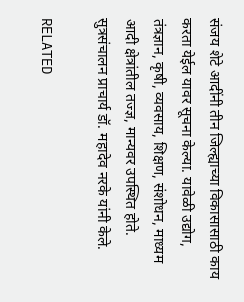संजय शेटे आदींनी तीन जिल्ह्याच्या विकासासाठी काय करता येईल यावर सूचना केल्या. यावेळी उद्योग, तंत्रज्ञान, कृषी, व्यवसाय, शिक्षण, संशोधन, माध्यम आदी क्षेत्रांतील तज्ज्ञ, मान्यवर उपस्थित होते. सुत्रसंचालन प्राचार्य डॉ. महादेव नरके यांनी केले.

RELATED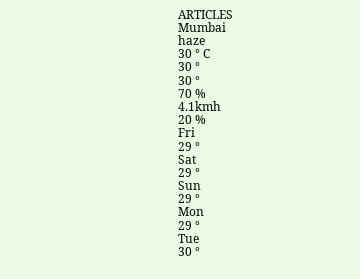ARTICLES
Mumbai
haze
30 ° C
30 °
30 °
70 %
4.1kmh
20 %
Fri
29 °
Sat
29 °
Sun
29 °
Mon
29 °
Tue
30 °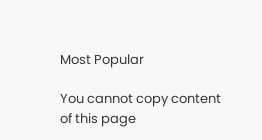Most Popular

You cannot copy content of this page